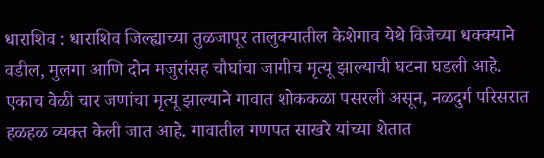धाराशिव : धाराशिव जिल्ह्याच्या तुळजापूर तालुक्यातील केशेगाव येथे विजेच्या धक्क्याने वडील, मुलगा आणि दोन मजुरांसह चौघांचा जागीच मृत्यू झाल्याची घटना घडली आहे. एकाच वेळी चार जणांचा मृत्यू झाल्याने गावात शोककळा पसरली असून, नळदुर्ग परिसरात हळहळ व्यक्त केली जात आहे. गावातील गणपत साखरे यांच्या शेतात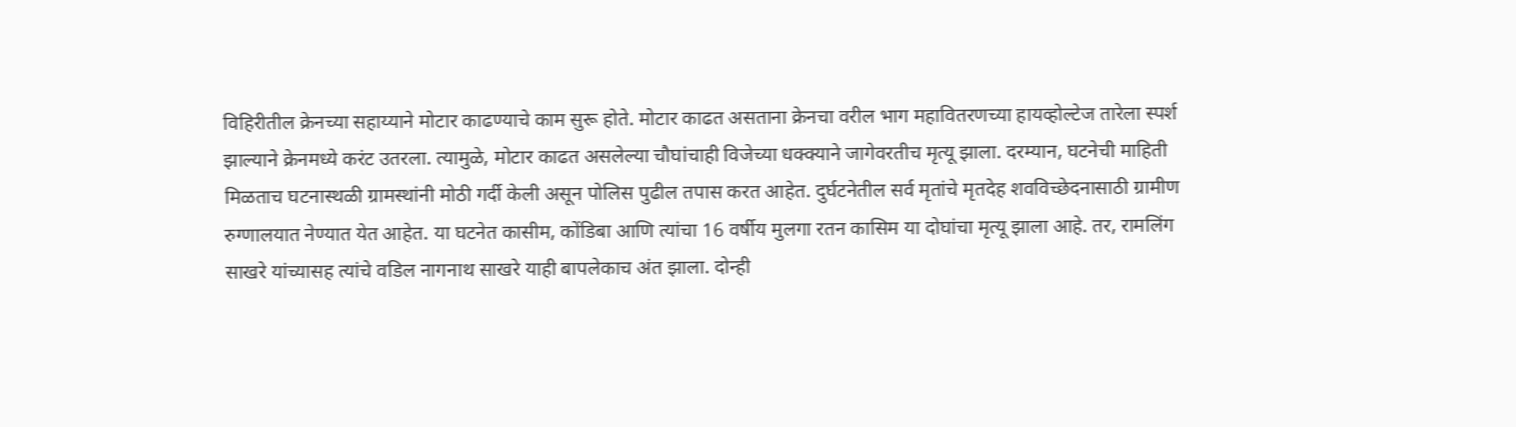विहिरीतील क्रेनच्या सहाय्याने मोटार काढण्याचे काम सुरू होते. मोटार काढत असताना क्रेनचा वरील भाग महावितरणच्या हायव्होल्टेज तारेला स्पर्श झाल्याने क्रेनमध्ये करंट उतरला. त्यामुळे, मोटार काढत असलेल्या चौघांचाही विजेच्या धक्क्याने जागेवरतीच मृत्यू झाला. दरम्यान, घटनेची माहिती मिळताच घटनास्थळी ग्रामस्थांनी मोठी गर्दी केली असून पोलिस पुढील तपास करत आहेत. दुर्घटनेतील सर्व मृतांचे मृतदेह शवविच्छेदनासाठी ग्रामीण रुग्णालयात नेण्यात येत आहेत. या घटनेत कासीम, कोंडिबा आणि त्यांचा 16 वर्षीय मुलगा रतन कासिम या दोघांचा मृत्यू झाला आहे. तर, रामलिंग साखरे यांच्यासह त्यांचे वडिल नागनाथ साखरे याही बापलेकाच अंत झाला. दोन्ही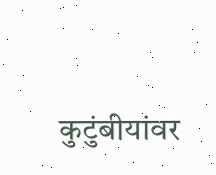कुटुंबीयांवर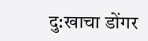दु:खाचा डोंगर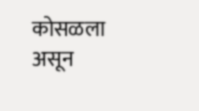कोसळला असून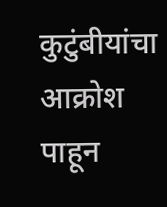कुटुंबीयांचा आक्रोश पाहून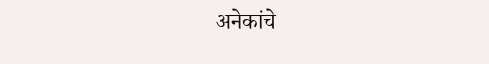अनेकांचे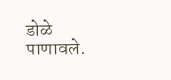डोळे पाणावले.